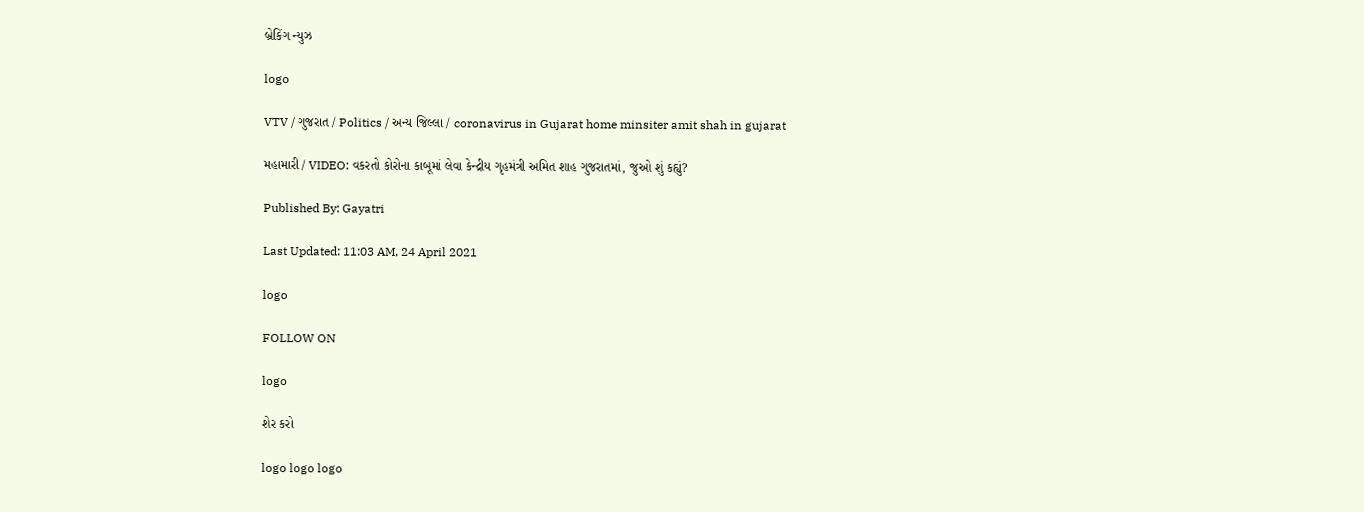બ્રેકિંગ ન્યુઝ

logo

VTV / ગુજરાત / Politics / અન્ય જિલ્લા / coronavirus in Gujarat home minsiter amit shah in gujarat

મહામારી / VIDEO: વકરતો કોરોના કાબૂમાં લેવા કેન્દ્રીય ગૃહમંત્રી અમિત શાહ ગુજરાતમાં, જુઓ શું કહ્યું?

Published By: Gayatri

Last Updated: 11:03 AM, 24 April 2021

logo

FOLLOW ON

logo

શેર કરો

logo logo logo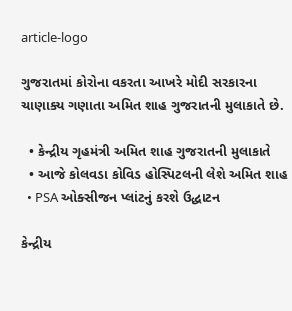article-logo

ગુજરાતમાં કોરોના વકરતા આખરે મોદી સરકારના ચાણાક્ય ગણાતા અમિત શાહ ગુજરાતની મુલાકાતે છે.

  • કેન્દ્રીય ગૃહમંત્રી અમિત શાહ ગુજરાતની મુલાકાતે
  • આજે કોલવડા કોવિડ હોસ્પિટલની લેશે અમિત શાહ
  • PSA ઓક્સીજન પ્લાંટનું કરશે ઉદ્ધાટન

કેન્દ્રીય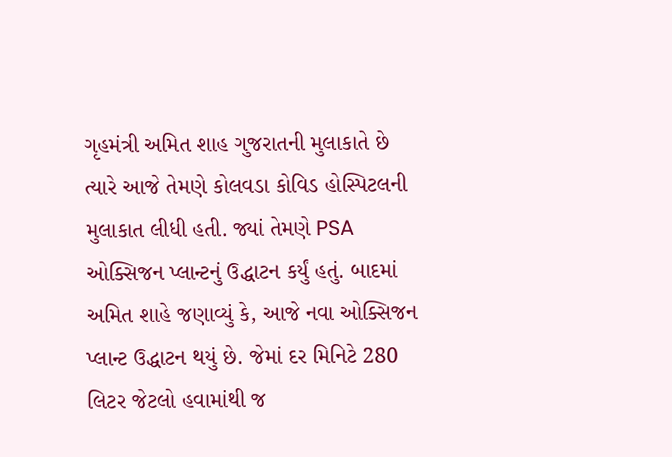ગૃહમંત્રી અમિત શાહ ગુજરાતની મુલાકાતે છે ત્યારે આજે તેમણે કોલવડા કોવિડ હોસ્પિટલની મુલાકાત લીધી હતી. જ્યાં તેમણે PSA ઓક્સિજન પ્લાન્ટનું ઉદ્ધાટન કર્યું હતું. બાદમાં અમિત શાહે જણાવ્યું કે, આજે નવા ઓક્સિજન પ્લાન્ટ ઉદ્ધાટન થયું છે. જેમાં દર મિનિટે 280 લિટર જેટલો હવામાંથી જ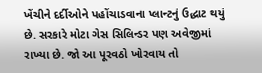ખેંચીને દર્દીઓને પહોંચાડવાના પ્લાન્ટનું ઉદ્ધાટ થયું છે. સરકારે મોટા ગેસ સિલિન્ડર પણ અવેજીમાં રાખ્યા છે. જો આ પૂરવઠો ખોરવાય તો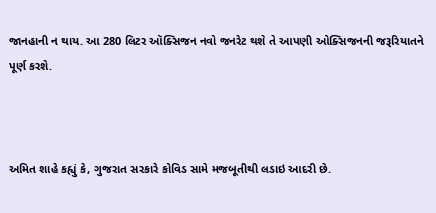જાનહાની ન થાય. આ 280 લિટર ઑક્સિજન નવો જનરેટ થશે તે આપણી ઓક્સિજનની જરૂરિયાતને પૂર્ણ કરશે.



અમિત શાહે કહ્યું કે, ગુજરાત સરકારે કોવિડ સામે મજબૂતીથી લડાઇ આદરી છે.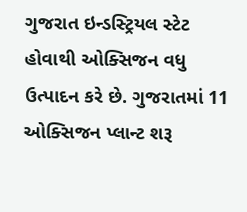ગુજરાત ઇન્ડસ્ટ્રિયલ સ્ટેટ હોવાથી ઓક્સિજન વધુ ઉત્પાદન કરે છે. ગુજરાતમાં 11 ઓક્સિજન પ્લાન્ટ શરૂ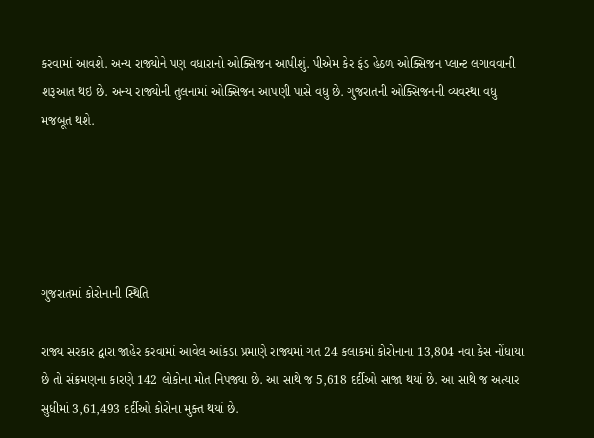કરવામાં આવશે. અન્ય રાજ્યોને પણ વધારાનો ઓક્સિજન આપીશું. પીએમ કેર ફંડ હેઠળ ઓક્સિજન પ્લાન્ટ લગાવવાની શરૂઆત થઇ છે. અન્ય રાજ્યોની તુલનામાં ઓક્સિજન આપણી પાસે વધુ છે. ગુજરાતની ઓક્સિજનની વ્યવસ્થા વધુ મજબૂત થશે.





ગુજરાતમાં કોરોનાની સ્થિતિ

રાજ્ય સરકાર દ્વારા જાહેર કરવામાં આવેલ આંકડા પ્રમાણે રાજ્યમાં ગત 24 કલાકમાં કોરોનાના 13,804 નવા કેસ નોંધાયા છે તો સંક્રમણના કારણે 142 લોકોના મોત નિપજ્યા છે. આ સાથે જ 5,618 દર્દીઓ સાજા થયાં છે. આ સાથે જ અત્યાર સુધીમાં 3,61,493 દર્દીઓ કોરોના મુક્ત થયાં છે.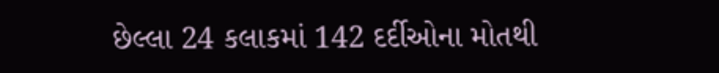છેલ્લા 24 કલાકમાં 142 દર્દીઓના મોતથી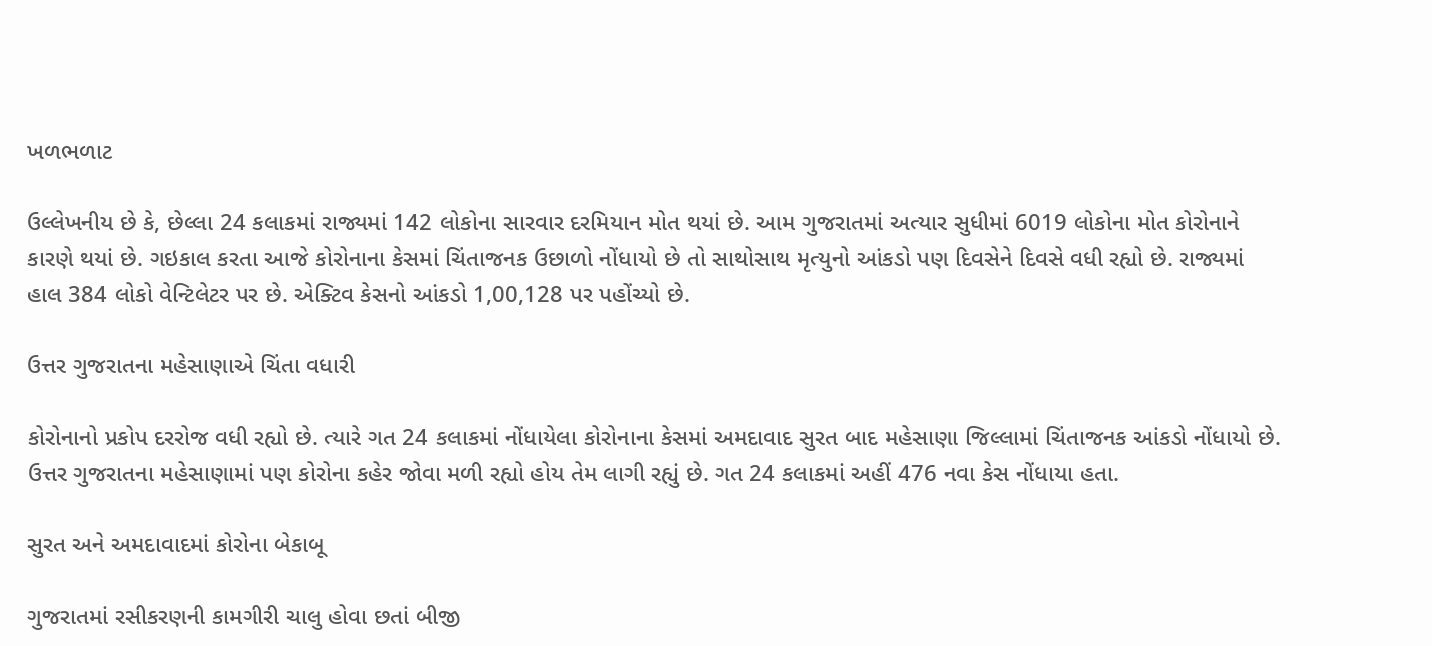ખળભળાટ

ઉલ્લેખનીય છે કે, છેલ્લા 24 કલાકમાં રાજ્યમાં 142 લોકોના સારવાર દરમિયાન મોત થયાં છે. આમ ગુજરાતમાં અત્યાર સુધીમાં 6019 લોકોના મોત કોરોનાને કારણે થયાં છે. ગઇકાલ કરતા આજે કોરોનાના કેસમાં ચિંતાજનક ઉછાળો નોંધાયો છે તો સાથોસાથ મૃત્યુનો આંકડો પણ દિવસેને દિવસે વધી રહ્યો છે. રાજ્યમાં હાલ 384 લોકો વેન્ટિલેટર પર છે. એક્ટિવ કેસનો આંકડો 1,00,128 પર પહોંચ્યો છે.

ઉત્તર ગુજરાતના મહેસાણાએ ચિંતા વધારી

કોરોનાનો પ્રકોપ દરરોજ વધી રહ્યો છે. ત્યારે ગત 24 કલાકમાં નોંધાયેલા કોરોનાના કેસમાં અમદાવાદ સુરત બાદ મહેસાણા જિલ્લામાં ચિંતાજનક આંકડો નોંધાયો છે. ઉત્તર ગુજરાતના મહેસાણામાં પણ કોરોના કહેર જોવા મળી રહ્યો હોય તેમ લાગી રહ્યું છે. ગત 24 કલાકમાં અહીં 476 નવા કેસ નોંધાયા હતા.

સુરત અને અમદાવાદમાં કોરોના બેકાબૂ

ગુજરાતમાં રસીકરણની કામગીરી ચાલુ હોવા છતાં બીજી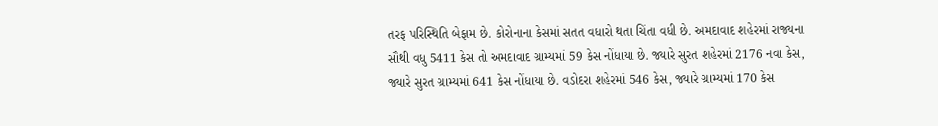તરફ પરિસ્થિતિ બેફામ છે. કોરોનાના કેસમાં સતત વધારો થતા ચિંતા વધી છે. અમદાવાદ શહેરમાં રાજ્યના સૌથી વધુ 5411 કેસ તો અમદાવાદ ગ્રામ્યમાં 59 કેસ નોંધાયા છે. જ્યારે સુરત શહેરમાં 2176 નવા કેસ, જ્યારે સુરત ગ્રામ્યમાં 641 કેસ નોંધાયા છે. વડોદરા શહેરમાં 546 કેસ, જ્યારે ગ્રામ્યમાં 170 કેસ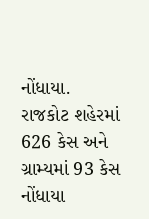નોંધાયા. રાજકોટ શહેરમાં 626 કેસ અને ગ્રામ્યમાં 93 કેસ નોંધાયા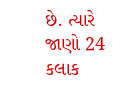છે. ત્યારે જાણો 24 કલાક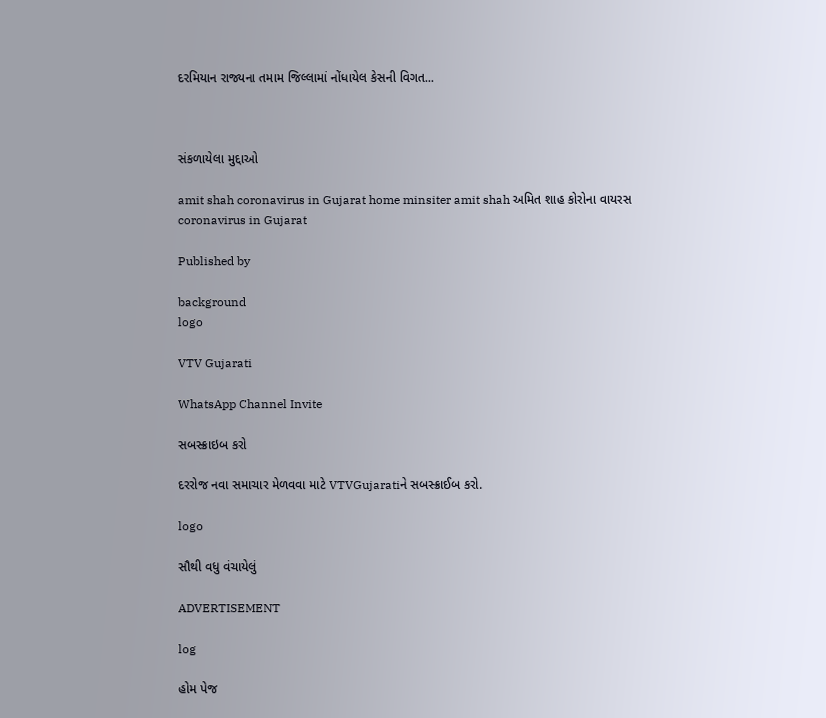દરમિયાન રાજ્યના તમામ જિલ્લામાં નોંધાયેલ કેસની વિગત...



સંકળાયેલા મુદ્દાઓ

amit shah coronavirus in Gujarat home minsiter amit shah અમિત શાહ કોરોના વાયરસ coronavirus in Gujarat

Published by

background
logo

VTV Gujarati

WhatsApp Channel Invite

સબસ્ક્રાઇબ કરો

દરરોજ નવા સમાચાર મેળવવા માટે VTVGujaratiને સબસ્ક્રાઈબ કરો.

logo

સૌથી વધુ વંચાયેલું

ADVERTISEMENT

log

હોમ પેજ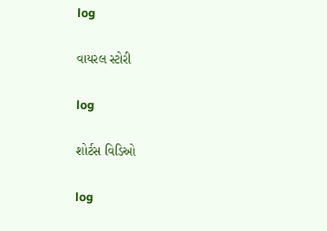log

વાયરલ સ્ટોરી

log

શોર્ટસ વિડિઓ

log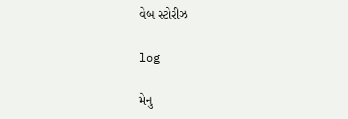વેબ સ્ટોરીઝ

log

મેનુ